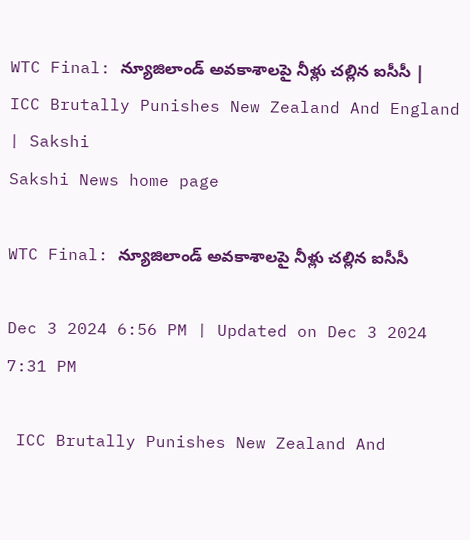WTC Final: న్యూజిలాండ్‌ అవకాశాలపై నీళ్లు చల్లిన ఐసీసీ | ICC Brutally Punishes New Zealand And England | Sakshi
Sakshi News home page

WTC Final: న్యూజిలాండ్‌ అవకాశాలపై నీళ్లు చల్లిన ఐసీసీ

Dec 3 2024 6:56 PM | Updated on Dec 3 2024 7:31 PM

 ICC Brutally Punishes New Zealand And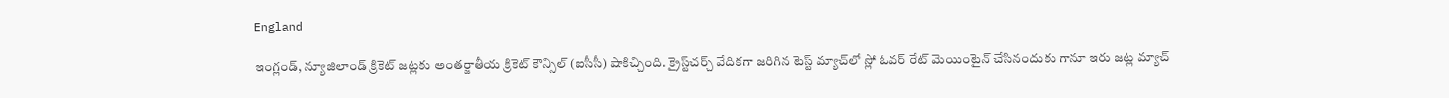England

ఇంగ్లండ్‌, న్యూజిలాండ్‌ క్రికెట్‌ జట్లకు అంతర్జాతీయ క్రికెట్‌ కౌన్సిల్‌ (ఐసీసీ) షాకిచ్చింది. క్రైస్ట్‌చర్చ్‌ వేదికగా జరిగిన టెస్ట్‌ మ్యాచ్‌లో స్లో ఓవర్‌ రేట్‌ మెయింటైన్‌ చేసినందుకు గానూ ఇరు జట్ల మ్యాచ్‌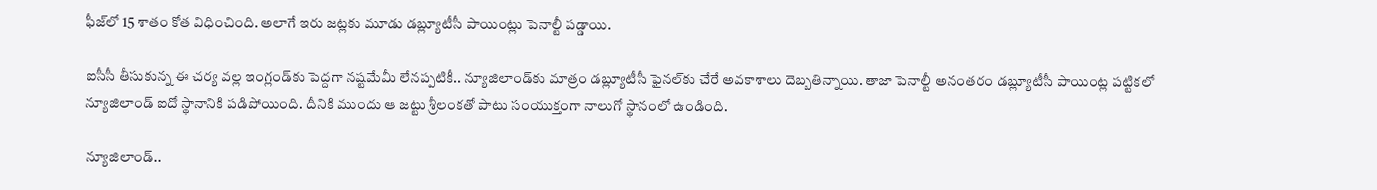ఫీజ్‌లో 15 శాతం కోత విధించింది. అలాగే ఇరు జట్లకు మూడు డబ్ల్యూటీసీ పాయింట్లు పెనాల్టీ పడ్డాయి.

ఐసీసీ తీసుకున్న ఈ చర్య వల్ల ఇంగ్లండ్‌కు పెద్దగా నష్టమేమీ లేనప్పటికీ.. న్యూజిలాండ్‌కు మాత్రం డబ్ల్యూటీసీ ఫైనల్‌కు చేరే అవకాశాలు దెబ్బతిన్నాయి. తాజా పెనాల్టీ అనంతరం డబ్ల్యూటీసీ పాయింట్ల పట్టికలో న్యూజిలాండ్‌ ఐదో స్థానానికి పడిపోయింది. దీనికి ముందు ఆ జట్టు శ్రీలంకతో పాటు సంయుక్తంగా నాలుగో స్థానంలో ఉండింది.

న్యూజిలాండ్‌..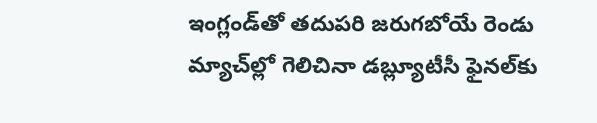ఇంగ్లండ్‌తో తదుపరి జరుగబోయే రెండు మ్యాచ్‌ల్లో గెలిచినా డబ్ల్యూటీసీ ఫైనల్‌కు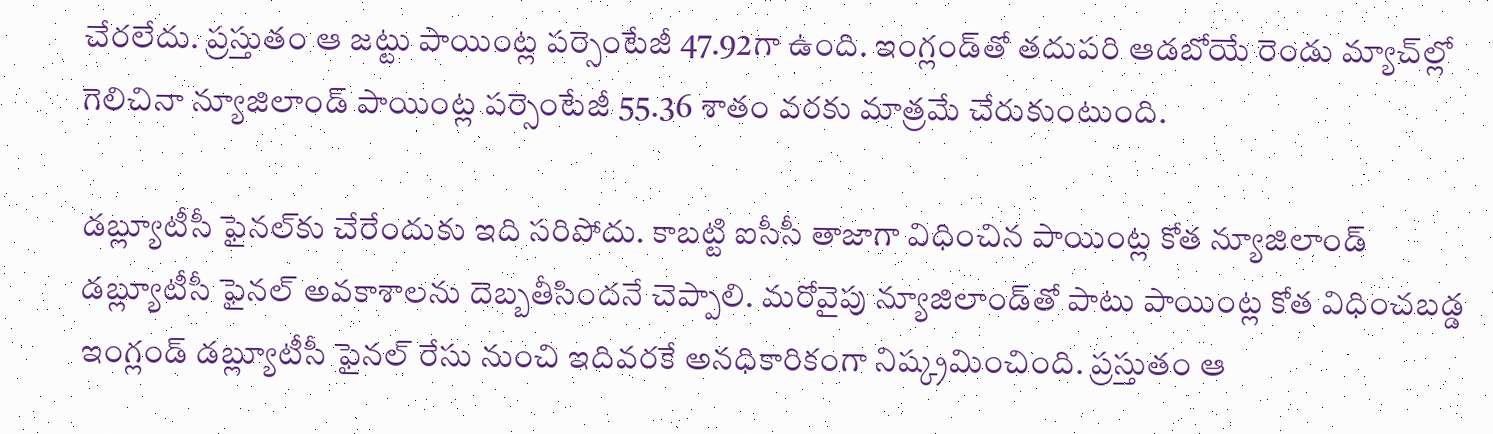చేరలేదు. ప్రస్తుతం ఆ జట్టు పాయింట్ల పర్సెంటేజీ 47.92గా ఉంది. ఇంగ్లండ్‌తో తదుపరి ఆడబోయే రెండు మ్యాచ్‌ల్లో గెలిచినా న్యూజిలాండ్‌ పాయింట్ల పర్సెంటేజీ 55.36 శాతం వరకు మాత్రమే చేరుకుంటుంది.

డబ్ల్యూటీసీ ఫైనల్‌కు చేరేందుకు ఇది సరిపోదు. కాబట్టి ఐసీసీ తాజాగా విధించిన పాయింట్ల కోత న్యూజిలాండ్‌ డబ్ల్యూటీసీ ఫైనల్‌ అవకాశాలను దెబ్బతీసిందనే చెప్పాలి. మరోవైపు న్యూజిలాండ్‌తో పాటు పాయింట్ల కోత విధించబడ్డ ఇంగ్లండ్‌ డబ్ల్యూటీసీ ఫైనల్‌ రేసు నుంచి ఇదివరకే అనధికారికంగా నిష్క్రమించింది. ప్రస్తుతం ఆ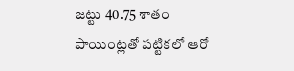జట్టు 40.75 శాతం పాయింట్లతో పట్టికలో ఆరో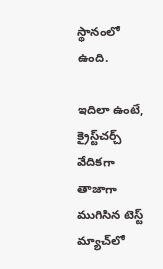స్థానంలో ఉంది.

ఇదిలా ఉంటే, క్రైస్ట్‌చర్చ్‌ వేదికగా తాజాగా ముగిసిన టెస్ట్‌ మ్యాచ్‌లో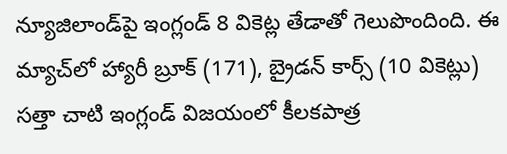న్యూజిలాండ్‌పై ఇంగ్లండ్‌ 8 వికెట్ల తేడాతో గెలుపొందింది. ఈ మ్యాచ్‌లో హ్యారీ బ్రూక్‌ (171), బ్రైడన్‌ కార్స్‌ (10 వికెట్లు) సత్తా చాటి ఇంగ్లండ్‌ విజయంలో కీలకపాత్ర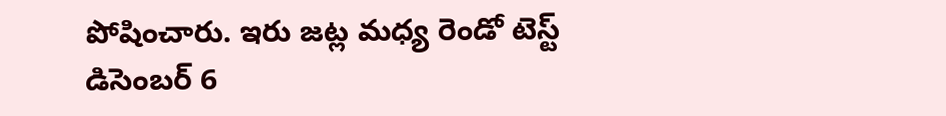పోషించారు. ఇరు జట్ల మధ్య రెండో టెస్ట్‌ డిసెంబర్‌ 6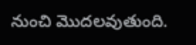నుంచి మొదలవుతుంది.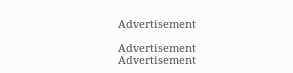Advertisement

Advertisement
Advertisement